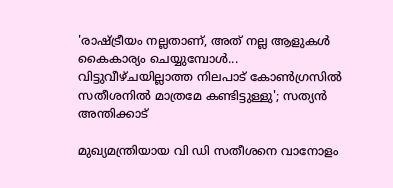'രാഷ്ട്രീയം നല്ലതാണ്, അത് നല്ല ആളുകൾ കൈകാര്യം ചെയ്യുമ്പോൾ... വിട്ടുവീഴ്ചയില്ലാത്ത നിലപാട് കോൺഗ്രസിൽ സതീശനിൽ മാത്രമേ കണ്ടിട്ടുള്ളു'; സത്യൻ അന്തിക്കാട്

മുഖ്യമന്ത്രിയായ വി ഡി സതീശനെ വാനോളം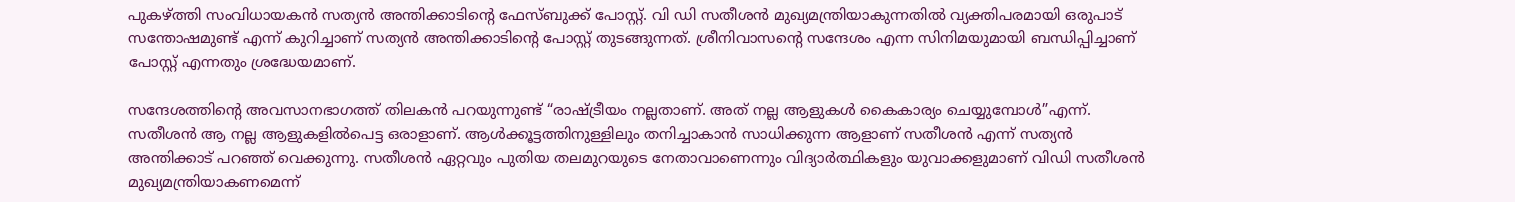പുകഴ്ത്തി സംവിധായകൻ സത്യൻ അന്തിക്കാടിന്റെ ഫേസ്ബുക്ക് പോസ്റ്റ്. വി ഡി സതീശൻ മുഖ്യമന്ത്രിയാകുന്നതിൽ വ്യക്തിപരമായി ഒരുപാട് സന്തോഷമുണ്ട് എന്ന് കുറിച്ചാണ് സത്യൻ അന്തിക്കാടിന്റെ പോസ്റ്റ് തുടങ്ങുന്നത്. ശ്രീനിവാസന്റെ സന്ദേശം എന്ന സിനിമയുമായി ബന്ധിപ്പിച്ചാണ് പോസ്റ്റ് എന്നതും ശ്രദ്ധേയമാണ്.

സന്ദേശത്തിൻ്റെ അവസാനഭാഗത്ത് തിലകൻ പറയുന്നുണ്ട് “രാഷ്ട്രീയം നല്ലതാണ്. അത് നല്ല ആളുകൾ കൈകാര്യം ചെയ്യുമ്പോൾ”എന്ന്. സതീശൻ ആ നല്ല ആളുകളിൽപെട്ട ഒരാളാണ്. ആൾക്കൂട്ടത്തിനുള്ളിലും തനിച്ചാകാൻ സാധിക്കുന്ന ആളാണ് സതീശൻ എന്ന് സത്യൻ അന്തിക്കാട് പറഞ്ഞ് വെക്കുന്നു. സതീശൻ ഏറ്റവും പുതിയ തലമുറയുടെ നേതാവാണെന്നും വിദ്യാർത്ഥികളും യുവാക്കളുമാണ് വിഡി സതീശൻ മുഖ്യമന്ത്രിയാകണമെന്ന്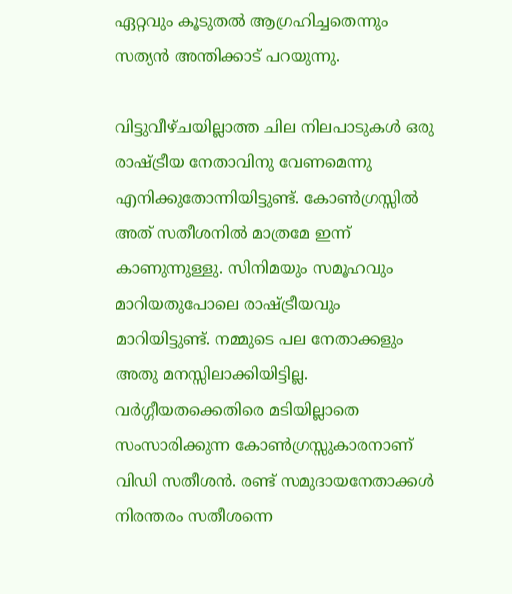ഏറ്റവും കൂടുതൽ ആഗ്രഹിച്ചതെന്നും സത്യൻ അന്തിക്കാട് പറയുന്നു.

വിട്ടുവീഴ്ചയില്ലാത്ത ചില നിലപാടുകൾ ഒരു രാഷ്ട്രീയ നേതാവിനു വേണമെന്നു എനിക്കുതോന്നിയിട്ടുണ്ട്. കോൺഗ്രസ്സിൽ അത് സതീശനിൽ മാത്രമേ ഇന്ന് കാണുന്നുള്ളു. സിനിമയും സമൂഹവും മാറിയതുപോലെ രാഷ്ട്രീയവും മാറിയിട്ടുണ്ട്. നമ്മുടെ പല നേതാക്കളും അതു മനസ്സിലാക്കിയിട്ടില്ല. വർഗ്ഗീയതക്കെതിരെ മടിയില്ലാതെ സംസാരിക്കുന്ന കോൺഗ്രസ്സുകാരനാണ് വിഡി സതീശൻ. രണ്ട് സമുദായനേതാക്കൾ നിരന്തരം സതീശന്നെ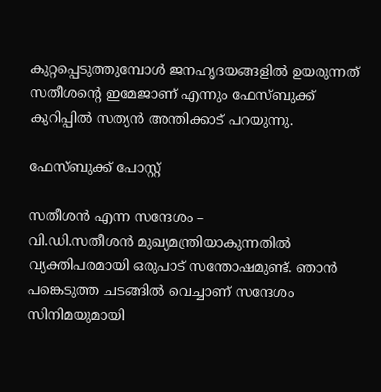കുറ്റപ്പെടുത്തുമ്പോൾ ജനഹൃദയങ്ങളിൽ ഉയരുന്നത് സതീശൻ്റെ ഇമേജാണ് എന്നും ഫേസ്ബുക്ക് കുറിപ്പിൽ സത്യൻ അന്തിക്കാട് പറയുന്നു.

ഫേസ്ബുക്ക് പോസ്റ്റ്

സതീശൻ എന്ന സന്ദേശം –
വി.ഡി.സതീശൻ മുഖ്യമന്ത്രിയാകുന്നതിൽ വ്യക്തിപരമായി ഒരുപാട് സന്തോഷമുണ്ട്. ഞാൻ പങ്കെടുത്ത ചടങ്ങിൽ വെച്ചാണ് സന്ദേശം സിനിമയുമായി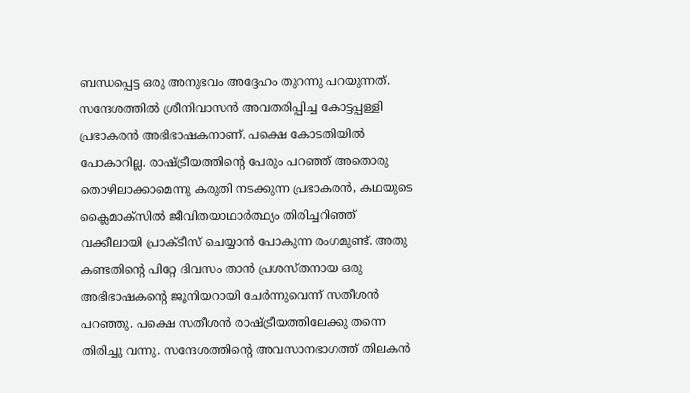ബന്ധപ്പെട്ട ഒരു അനുഭവം അദ്ദേഹം തുറന്നു പറയുന്നത്. സന്ദേശത്തിൽ ശ്രീനിവാസൻ അവതരിപ്പിച്ച കോട്ടപ്പള്ളി പ്രഭാകരൻ അഭിഭാഷകനാണ്. പക്ഷെ കോടതിയിൽ പോകാറില്ല. രാഷ്ട്രീയത്തിൻ്റെ പേരും പറഞ്ഞ് അതൊരു തൊഴിലാക്കാമെന്നു കരുതി നടക്കുന്ന പ്രഭാകരൻ, കഥയുടെ ക്ലൈമാക്സിൽ ജീവിതയാഥാർത്ഥ്യം തിരിച്ചറിഞ്ഞ് വക്കീലായി പ്രാക്ടീസ് ചെയ്യാൻ പോകുന്ന രംഗമുണ്ട്. അതു കണ്ടതിൻ്റെ പിറ്റേ ദിവസം താൻ പ്രശസ്തനായ ഒരു അഭിഭാഷകൻ്റെ ജൂനിയറായി ചേർന്നുവെന്ന് സതീശൻ പറഞ്ഞു. പക്ഷെ സതീശൻ രാഷ്ട്രീയത്തിലേക്കു തന്നെ തിരിച്ചു വന്നു. സന്ദേശത്തിൻ്റെ അവസാനഭാഗത്ത് തിലകൻ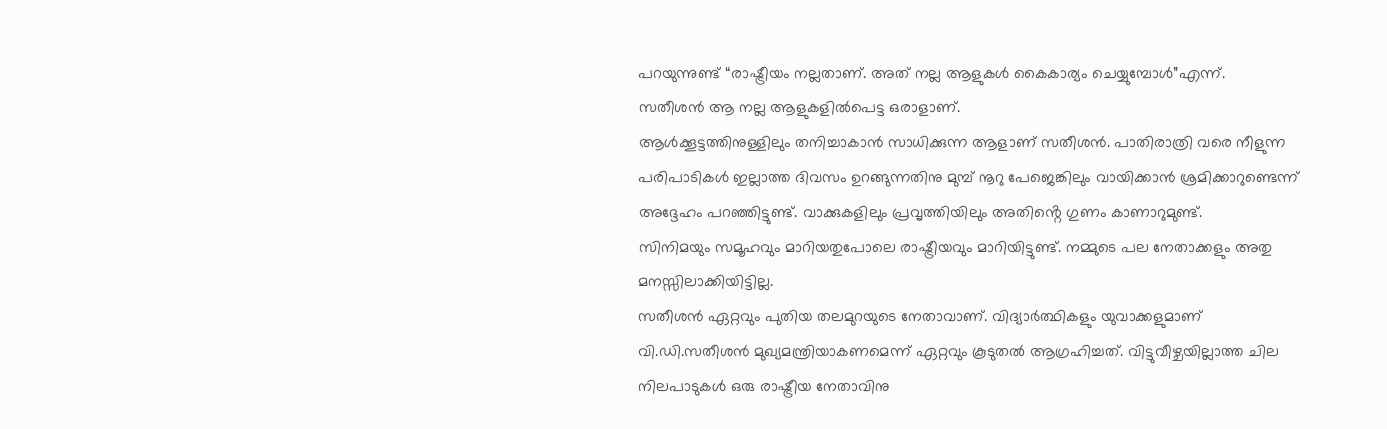പറയുന്നുണ്ട് “രാഷ്ട്രീയം നല്ലതാണ്. അത് നല്ല ആളുകൾ കൈകാര്യം ചെയ്യുമ്പോൾ”എന്ന്.
സതീശൻ ആ നല്ല ആളുകളിൽപെട്ട ഒരാളാണ്.
ആൾക്കൂട്ടത്തിനുള്ളിലും തനിച്ചാകാൻ സാധിക്കുന്ന ആളാണ് സതീശൻ. പാതിരാത്രി വരെ നീളുന്ന പരിപാടികൾ ഇല്ലാത്ത ദിവസം ഉറങ്ങുന്നതിനു മുമ്പ് നൂറു പേജെങ്കിലും വായിക്കാൻ ശ്രമിക്കാറുണ്ടെന്ന് അദ്ദേഹം പറഞ്ഞിട്ടുണ്ട്. വാക്കുകളിലും പ്രവൃത്തിയിലും അതിൻ്റെ ഗുണം കാണാറുമുണ്ട്.
സിനിമയും സമൂഹവും മാറിയതുപോലെ രാഷ്ട്രീയവും മാറിയിട്ടുണ്ട്. നമ്മുടെ പല നേതാക്കളും അതു മനസ്സിലാക്കിയിട്ടില്ല.
സതീശൻ ഏറ്റവും പുതിയ തലമുറയുടെ നേതാവാണ്. വിദ്യാർത്ഥികളും യുവാക്കളുമാണ് വി.ഡി.സതീശൻ മുഖ്യമന്ത്രിയാകണമെന്ന് ഏറ്റവും കൂടുതൽ ആഗ്രഹിച്ചത്. വിട്ടുവീഴ്ചയില്ലാത്ത ചില നിലപാടുകൾ ഒരു രാഷ്ട്രീയ നേതാവിനു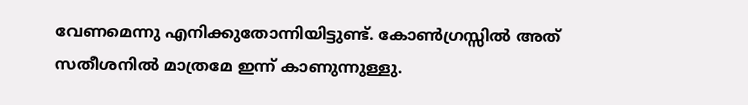വേണമെന്നു എനിക്കുതോന്നിയിട്ടുണ്ട്. കോൺഗ്രസ്സിൽ അത് സതീശനിൽ മാത്രമേ ഇന്ന് കാണുന്നുള്ളു.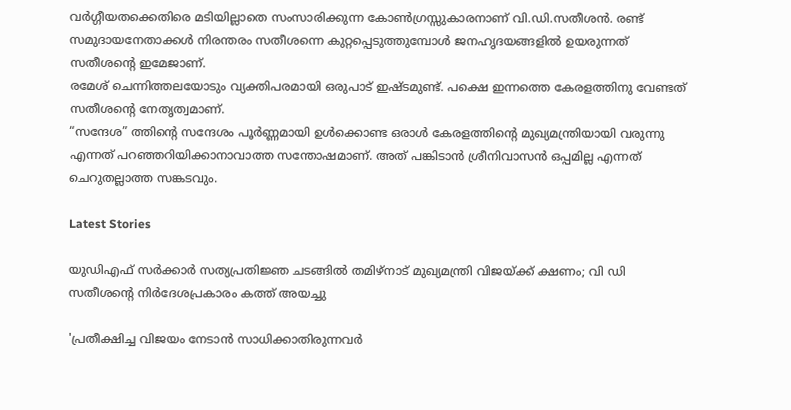വർഗ്ഗീയതക്കെതിരെ മടിയില്ലാതെ സംസാരിക്കുന്ന കോൺഗ്രസ്സുകാരനാണ് വി.ഡി.സതീശൻ. രണ്ട് സമുദായനേതാക്കൾ നിരന്തരം സതീശന്നെ കുറ്റപ്പെടുത്തുമ്പോൾ ജനഹൃദയങ്ങളിൽ ഉയരുന്നത് സതീശൻ്റെ ഇമേജാണ്.
രമേശ് ചെന്നിത്തലയോടും വ്യക്തിപരമായി ഒരുപാട് ഇഷ്‌ടമുണ്ട്. പക്ഷെ ഇന്നത്തെ കേരളത്തിനു വേണ്ടത് സതീശൻ്റെ നേതൃത്വമാണ്.
“സന്ദേശ” ത്തിൻ്റെ സന്ദേശം പൂർണ്ണമായി ഉൾക്കൊണ്ട ഒരാൾ കേരളത്തിൻ്റെ മുഖ്യമന്ത്രിയായി വരുന്നു എന്നത് പറഞ്ഞറിയിക്കാനാവാത്ത സന്തോഷമാണ്. അത് പങ്കിടാൻ ശ്രീനിവാസൻ ഒപ്പമില്ല എന്നത് ചെറുതല്ലാത്ത സങ്കടവും.

Latest Stories

യുഡിഎഫ് സർക്കാർ സത്യപ്രതിജ്ഞ ചടങ്ങിൽ തമിഴ്‌നാട് മുഖ്യമന്ത്രി വിജയ്ക്ക് ക്ഷണം; വി ഡി സതീശന്റെ നിർദേശപ്രകാരം കത്ത് അയച്ചു

'പ്രതീക്ഷിച്ച വിജയം നേടാന്‍ സാധിക്കാതിരുന്നവര്‍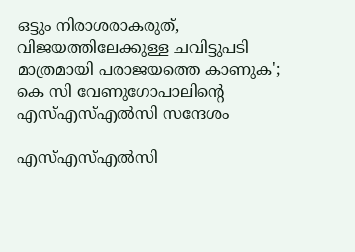ഒട്ടും നിരാശരാകരുത്, വിജയത്തിലേക്കുള്ള ചവിട്ടുപടി മാത്രമായി പരാജയത്തെ കാണുക'; കെ സി വേണുഗോപാലിന്റെ എസ്എസ്എല്‍സി സന്ദേശം

എസ്എസ്എൽസി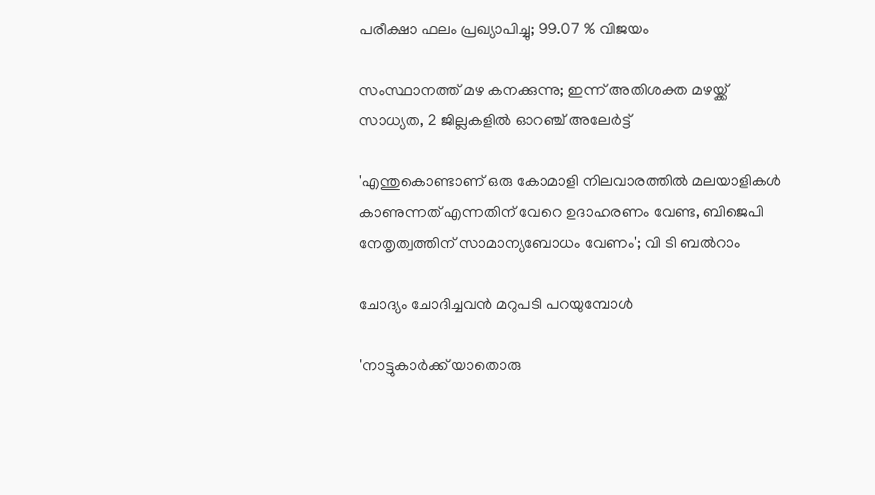പരീക്ഷാ ഫലം പ്രഖ്യാപിച്ചു; 99.07 % വിജയം

സംസ്ഥാനത്ത് മഴ കനക്കുന്നു; ഇന്ന് അതിശക്ത മഴയ്ക്ക് സാധ്യത, 2 ജില്ലകളിൽ ഓറഞ്ച് അലേർട്ട്

'എന്തുകൊണ്ടാണ് ഒരു കോമാളി നിലവാരത്തിൽ മലയാളികൾ കാണുന്നത് എന്നതിന് വേറെ ഉദാഹരണം വേണ്ട, ബിജെപി നേതൃത്വത്തിന് സാമാന്യബോധം വേണം'; വി ടി ബൽറാം

ചോദ്യം ചോദിച്ചവൻ മറുപടി പറയുമ്പോൾ

'നാട്ടുകാര്‍ക്ക് യാതൊരു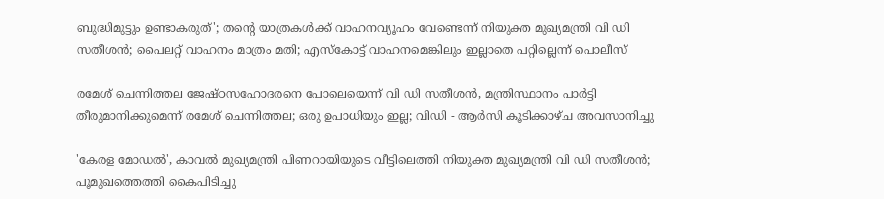ബുദ്ധിമുട്ടും ഉണ്ടാകരുത്'; തന്റെ യാത്രകള്‍ക്ക് വാഹനവ്യൂഹം വേണ്ടെന്ന് നിയുക്ത മുഖ്യമന്ത്രി വി ഡി സതീശന്‍; പൈലറ്റ് വാഹനം മാത്രം മതി; എസ്‌കോട്ട് വാഹനമെങ്കിലും ഇല്ലാതെ പറ്റില്ലെന്ന് പൊലീസ്

രമേശ് ചെന്നിത്തല ജേഷ്ഠസഹോദരനെ പോലെയെന്ന് വി ഡി സതീശൻ, മന്ത്രിസ്ഥാനം പാർട്ടി തീരുമാനിക്കുമെന്ന് രമേശ് ചെന്നിത്തല; ഒരു ഉപാധിയും ഇല്ല; വിഡി - ആർസി കൂടിക്കാഴ്ച അവസാനിച്ചു

'കേരള മോഡല്‍', കാവല്‍ മുഖ്യമന്ത്രി പിണറായിയുടെ വീട്ടിലെത്തി നിയുക്ത മുഖ്യമന്ത്രി വി ഡി സതീശന്‍; പൂമുഖത്തെത്തി കൈപിടിച്ചു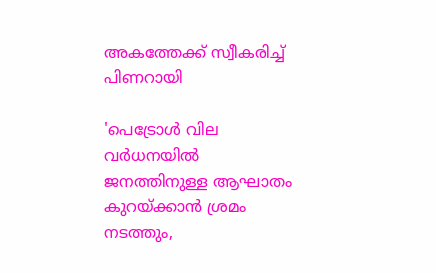അകത്തേക്ക് സ്വീകരിച്ച് പിണറായി

'പെട്രോൾ വില വർധനയിൽ ജനത്തിനുള്ള ആഘാതം കുറയ്ക്കാൻ ശ്രമം നടത്തും,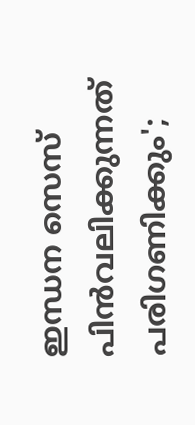ഇന്ധന സെസ് പിൻവലിക്കുന്നത് പരിഗണിക്കും';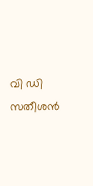വി ഡി സതീശൻ